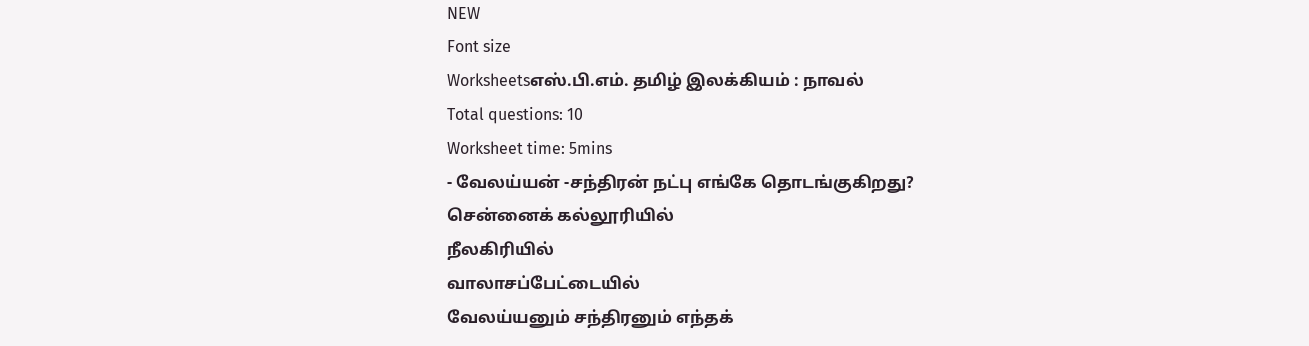NEW
Font size
Worksheetsஎஸ்.பி.எம். தமிழ் இலக்கியம் : நாவல்
Total questions: 10
Worksheet time: 5mins
- வேலய்யன் -சந்திரன் நட்பு எங்கே தொடங்குகிறது?
சென்னைக் கல்லூரியில்
நீலகிரியில்
வாலாசப்பேட்டையில்
வேலய்யனும் சந்திரனும் எந்தக்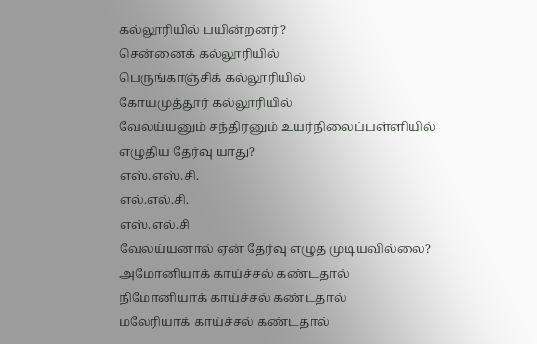கல்லூரியில் பயின்றனர்?
சென்னைக் கல்லூரியில்
பெருங்காஞ்சிக் கல்லூரியில்
கோயமுத்தூர் கல்லூரியில்
வேலய்யனும் சந்திரனும் உயர்நிலைப்பள்ளியில் எழுதிய தேர்வு யாது?
எஸ்.எஸ்.சி.
எல்.எல்.சி.
எஸ்.எல்.சி
வேலய்யனால் ஏன் தேர்வு எழுத முடியவில்லை?
அமோனியாக் காய்ச்சல் கண்டதால்
நிமோனியாக் காய்ச்சல் கண்டதால்
மலேரியாக் காய்ச்சல் கண்டதால்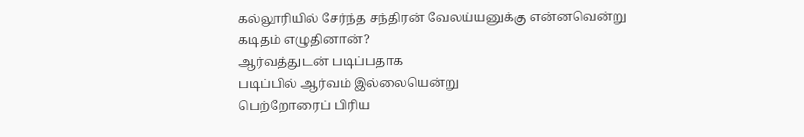கல்லூரியில் சேர்ந்த சந்திரன் வேலய்யனுக்கு என்னவென்று கடிதம் எழுதினான்?
ஆர்வத்துடன் படிப்பதாக
படிப்பில் ஆர்வம் இல்லையென்று
பெற்றோரைப் பிரிய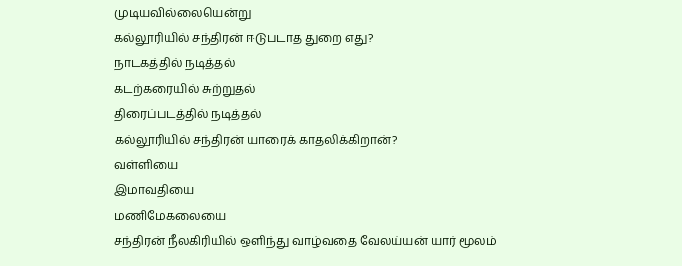முடியவில்லையென்று
கல்லூரியில் சந்திரன் ஈடுபடாத துறை எது?
நாடகத்தில் நடித்தல்
கடற்கரையில் சுற்றுதல்
திரைப்படத்தில் நடித்தல்
கல்லூரியில் சந்திரன் யாரைக் காதலிக்கிறான்?
வள்ளியை
இமாவதியை
மணிமேகலையை
சந்திரன் நீலகிரியில் ஒளிந்து வாழ்வதை வேலய்யன் யார் மூலம்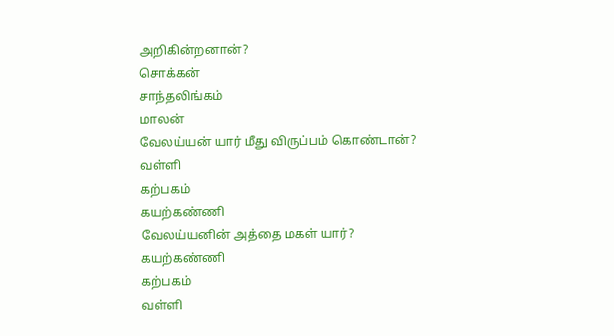அறிகின்றனான்?
சொக்கன்
சாந்தலிங்கம்
மாலன்
வேலய்யன் யார் மீது விருப்பம் கொண்டான்?
வள்ளி
கற்பகம்
கயற்கண்ணி
வேலய்யனின் அத்தை மகள் யார்?
கயற்கண்ணி
கற்பகம்
வள்ளி